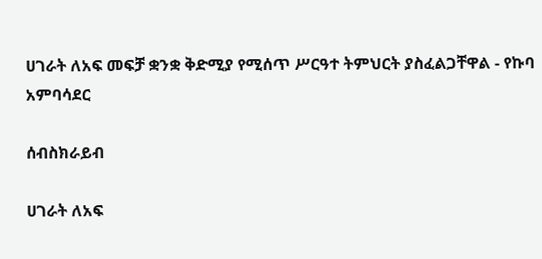ሀገራት ለአፍ መፍቻ ቋንቋ ቅድሚያ የሚሰጥ ሥርዓተ ትምህርት ያስፈልጋቸዋል - የኩባ አምባሳደር

ሰብስክራይብ

ሀገራት ለአፍ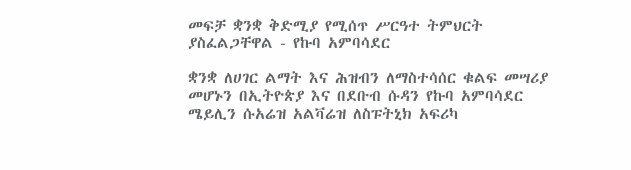መፍቻ ቋንቋ ቅድሚያ የሚሰጥ ሥርዓተ ትምህርት ያስፈልጋቸዋል - የኩባ አምባሳደር

ቋንቋ ለሀገር ልማት እና ሕዝብን ለማስተሳሰር ቁልፍ መሣሪያ መሆኑን በኢትዮጵያ እና በደቡብ ሱዳን የኩባ አምባሳደር ሜይሊን ሱአሬዝ አልቫሬዝ ለስፑትኒክ አፍሪካ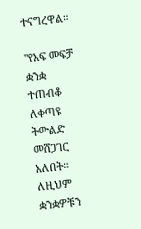ተናግረዋል።

"የአፍ መፍቻ ቋንቋ ተጠብቆ ለቀጣዩ ትውልድ መሸጋገር አለበት። ለዚህም ቋንቋዎቹን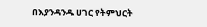በእያንዳንዱ ሀገር የትምህርት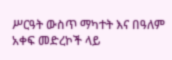ሥርዓት ውስጥ ማካተት እና በዓለም አቀፍ መድረኮች ላይ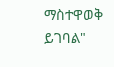ማስተዋወቅ ይገባል"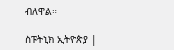ብለዋል።

ስፑትኒክ ኢትዮጵያ |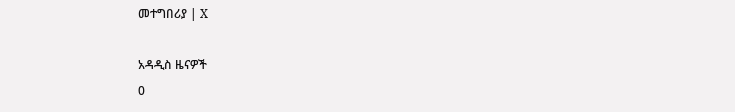መተግበሪያ | X

አዳዲስ ዜናዎች
0